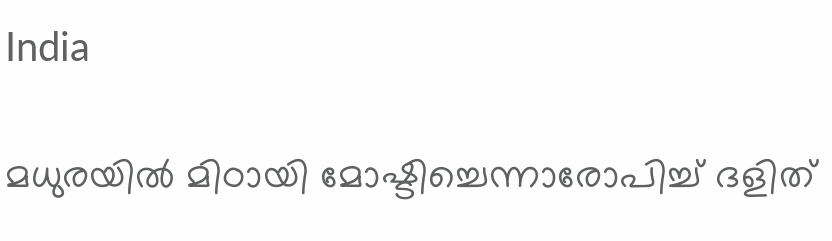India

മധുരയില്‍ മിഠായി മോഷ്ടിച്ചെന്നാരോപിച്ച് ദളിത്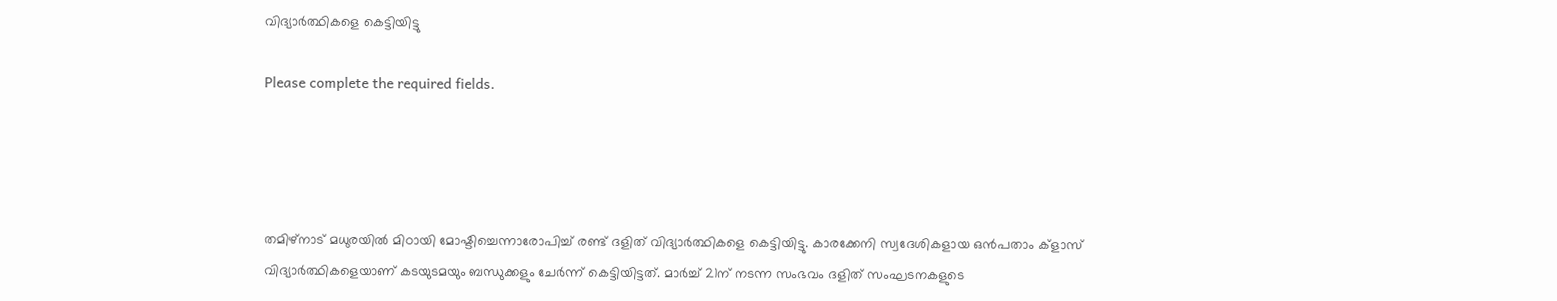വിദ്യാര്‍ത്ഥികളെ കെട്ടിയിട്ടു

Please complete the required fields.




തമിഴ്‌നാട് മധുരയില്‍ മിഠായി മോഷ്ടിച്ചെന്നാരോപിച്ച് രണ്ട് ദളിത് വിദ്യാര്‍ത്ഥികളെ കെട്ടിയിട്ടു. കാരക്കേനി സ്വദേശികളായ ഒന്‍പതാം ക്‌ളാസ് വിദ്യാര്‍ത്ഥികളെയാണ് കടയുടമയും ബന്ധുക്കളും ചേര്‍ന്ന് കെട്ടിയിട്ടത്. മാര്‍ച്ച് 21ന് നടന്ന സംഭവം ദളിത് സംഘടനകളുടെ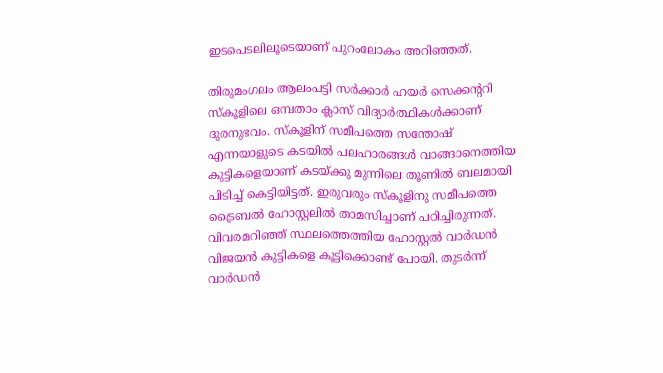ഇടപെടലിലൂടെയാണ് പുറംലോകം അറിഞ്ഞത്.

തിരുമംഗലം ആലംപട്ടി സര്‍ക്കാര്‍ ഹയര്‍ സെക്കന്ററി സ്‌കൂളിലെ ഒമ്പതാം ക്ലാസ് വിദ്യാര്‍ത്ഥികള്‍ക്കാണ് ദുരനുഭവം. സ്‌കൂളിന് സമീപത്തെ സന്തോഷ് എന്നയാളുടെ കടയില്‍ പലഹാരങ്ങള്‍ വാങ്ങാനെത്തിയ കുട്ടികളെയാണ് കടയ്ക്കു മുന്നിലെ തൂണില്‍ ബലമായി പിടിച്ച് കെട്ടിയിട്ടത്. ഇരുവരും സ്‌കൂളിനു സമീപത്തെ ട്രൈബല്‍ ഹോസ്റ്റലില്‍ താമസിച്ചാണ് പഠിച്ചിരുന്നത്. വിവരമറിഞ്ഞ് സ്ഥലത്തെത്തിയ ഹോസ്റ്റല്‍ വാര്‍ഡന്‍ വിജയന്‍ കുട്ടികളെ കൂട്ടിക്കൊണ്ട് പോയി. തുടര്‍ന്ന് വാര്‍ഡന്‍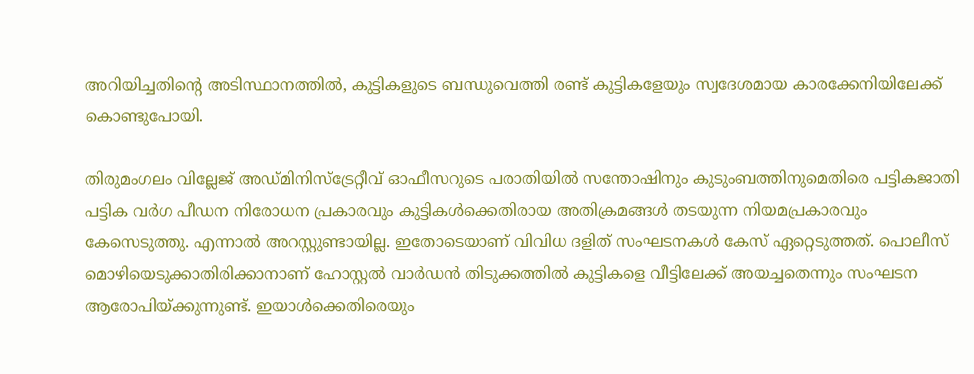അറിയിച്ചതിന്റെ അടിസ്ഥാനത്തില്‍, കുട്ടികളുടെ ബന്ധുവെത്തി രണ്ട് കുട്ടികളേയും സ്വദേശമായ കാരക്കേനിയിലേക്ക് കൊണ്ടുപോയി.

തിരുമംഗലം വില്ലേജ് അഡ്മിനിസ്‌ട്രേറ്റീവ് ഓഫീസറുടെ പരാതിയില്‍ സന്തോഷിനും കുടുംബത്തിനുമെതിരെ പട്ടികജാതി പട്ടിക വര്‍ഗ പീഡന നിരോധന പ്രകാരവും കുട്ടികള്‍ക്കെതിരായ അതിക്രമങ്ങള്‍ തടയുന്ന നിയമപ്രകാരവും കേസെടുത്തു. എന്നാല്‍ അറസ്റ്റുണ്ടായില്ല. ഇതോടെയാണ് വിവിധ ദളിത് സംഘടനകള്‍ കേസ് ഏറ്റെടുത്തത്. പൊലീസ് മൊഴിയെടുക്കാതിരിക്കാനാണ് ഹോസ്റ്റല്‍ വാര്‍ഡന്‍ തിടുക്കത്തില്‍ കുട്ടികളെ വീട്ടിലേക്ക് അയച്ചതെന്നും സംഘടന ആരോപിയ്ക്കുന്നുണ്ട്. ഇയാള്‍ക്കെതിരെയും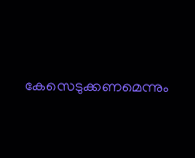കേസെടുക്കണമെന്നും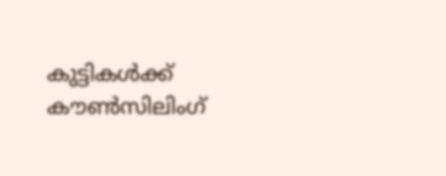കുട്ടികള്‍ക്ക് കൗണ്‍സിലിംഗ്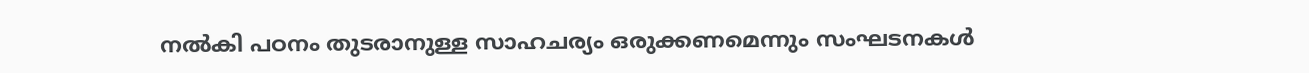നല്‍കി പഠനം തുടരാനുള്ള സാഹചര്യം ഒരുക്കണമെന്നും സംഘടനകള്‍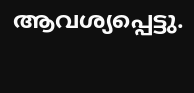ആവശ്യപ്പെട്ടു.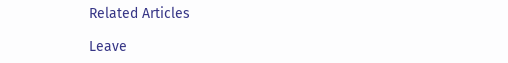Related Articles

Leave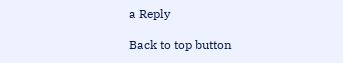a Reply

Back to top button